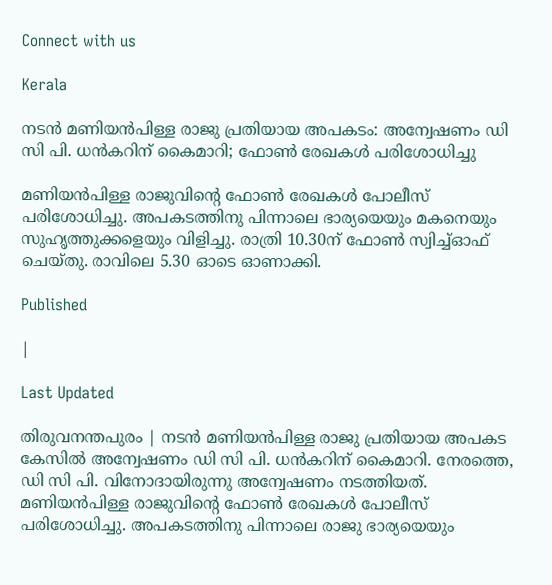Connect with us

Kerala

നടന്‍ മണിയന്‍പിള്ള രാജു പ്രതിയായ അപകടം: അന്വേഷണം ഡി സി പി. ധന്‍കറിന് കൈമാറി; ഫോണ്‍ രേഖകള്‍ പരിശോധിച്ചു

മണിയന്‍പിള്ള രാജുവിന്റെ ഫോണ്‍ രേഖകള്‍ പോലീസ് പരിശോധിച്ചു. അപകടത്തിനു പിന്നാലെ ഭാര്യയെയും മകനെയും സുഹൃത്തുക്കളെയും വിളിച്ചു. രാത്രി 10.30ന് ഫോണ്‍ സ്വിച്ച്ഓഫ് ചെയ്തു. രാവിലെ 5.30 ഓടെ ഓണാക്കി.

Published

|

Last Updated

തിരുവനന്തപുരം | നടന്‍ മണിയന്‍പിള്ള രാജു പ്രതിയായ അപകട കേസില്‍ അന്വേഷണം ഡി സി പി. ധന്‍കറിന് കൈമാറി. നേരത്തെ, ഡി സി പി. വിനോദായിരുന്നു അന്വേഷണം നടത്തിയത്. മണിയന്‍പിള്ള രാജുവിന്റെ ഫോണ്‍ രേഖകള്‍ പോലീസ് പരിശോധിച്ചു. അപകടത്തിനു പിന്നാലെ രാജു ഭാര്യയെയും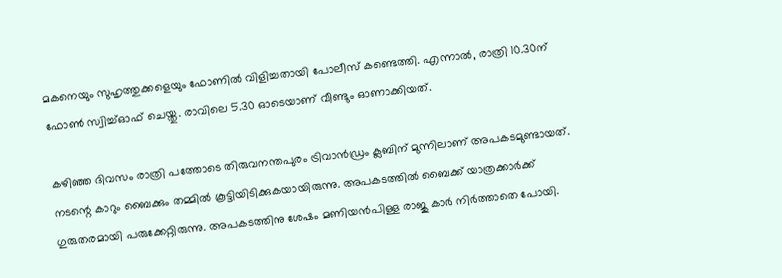മകനെയും സുഹൃത്തുക്കളെയും ഫോണില്‍ വിളിച്ചതായി പോലീസ് കണ്ടെത്തി. എന്നാല്‍, രാത്രി 10.30ന് ഫോണ്‍ സ്വിച്ച്ഓഫ് ചെയ്തു. രാവിലെ 5.30 ഓടെയാണ് വീണ്ടും ഓണാക്കിയത്.

കഴിഞ്ഞ ദിവസം രാത്രി പത്തോടെ തിരുവനന്തപുരം ട്രിവാന്‍ഡ്രം ക്ലബിന് മുന്നിലാണ് അപകടമുണ്ടായത്. നടന്റെ കാറും ബൈക്കും തമ്മില്‍ കൂട്ടിയിടിക്കുകയായിരുന്നു. അപകടത്തില്‍ ബൈക്ക് യാത്രക്കാര്‍ക്ക് ഗുരുതരമായി പരുക്കേറ്റിരുന്നു. അപകടത്തിനു ശേഷം മണിയന്‍പിള്ള രാജു കാര്‍ നിര്‍ത്താതെ പോയി.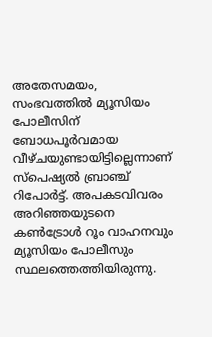അതേസമയം, സംഭവത്തില്‍ മ്യൂസിയം പോലീസിന് ബോധപൂര്‍വമായ വീഴ്ചയുണ്ടായിട്ടില്ലെന്നാണ് സ്പെഷ്യല്‍ ബ്രാഞ്ച് റിപോര്‍ട്ട്. അപകടവിവരം അറിഞ്ഞയുടനെ കണ്‍ട്രോള്‍ റൂം വാഹനവും മ്യൂസിയം പോലീസും സ്ഥലത്തെത്തിയിരുന്നു.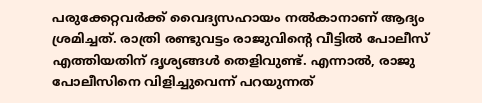പരുക്കേറ്റവര്‍ക്ക് വൈദ്യസഹായം നല്‍കാനാണ് ആദ്യം ശ്രമിച്ചത്. രാത്രി രണ്ടുവട്ടം രാജുവിന്റെ വീട്ടില്‍ പോലീസ് എത്തിയതിന് ദൃശ്യങ്ങള്‍ തെളിവുണ്ട്. എന്നാല്‍, രാജു പോലീസിനെ വിളിച്ചുവെന്ന് പറയുന്നത്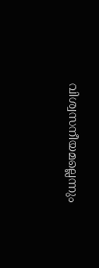വിശ്വസനീയമല്ലെന്നും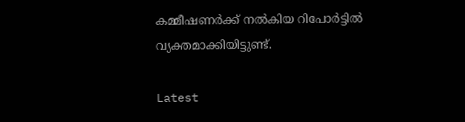കമ്മീഷണര്‍ക്ക് നല്‍കിയ റിപോര്‍ട്ടില്‍ വ്യക്തമാക്കിയിട്ടുണ്ട്.

Latest